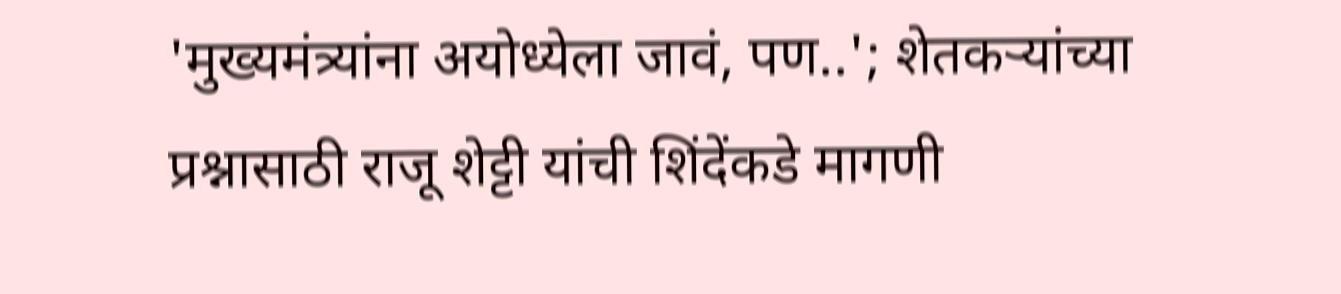'मुख्यमंत्र्यांना अयोध्येला जावं, पण..'; शेतकऱ्यांच्या प्रश्नासाठी राजू शेट्टी यांची शिंदेंकडे मागणी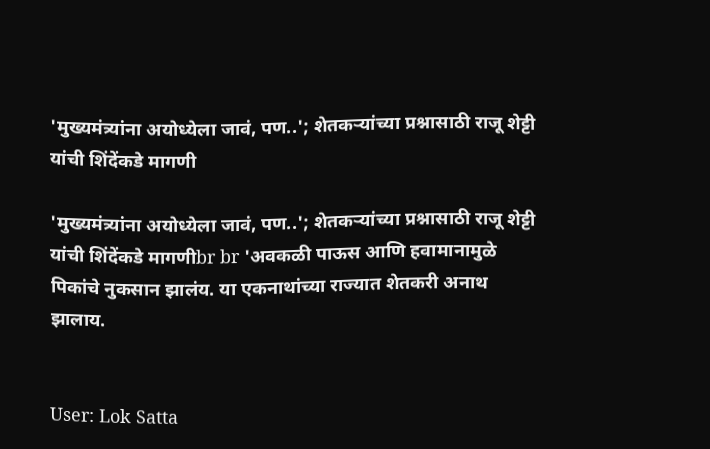'मुख्यमंत्र्यांना अयोध्येला जावं, पण..'; शेतकऱ्यांच्या प्रश्नासाठी राजू शेट्टी यांची शिंदेंकडे मागणी

'मुख्यमंत्र्यांना अयोध्येला जावं, पण..'; शेतकऱ्यांच्या प्रश्नासाठी राजू शेट्टी यांची शिंदेंकडे मागणीbr br 'अवकळी पाऊस आणि हवामानामुळे पिकांचे नुकसान झालंय. या एकनाथांच्या राज्यात शेतकरी अनाथ झालाय.


User: Lok Satta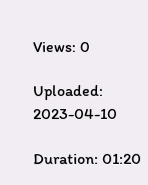Views: 0

Uploaded: 2023-04-10

Duration: 01:20